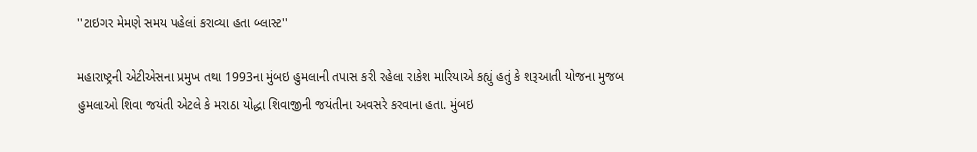''ટાઇગર મેમણે સમય પહેલાં કરાવ્યા હતા બ્લાસ્ટ''

મહારાષ્ટ્રની એટીએસના પ્રમુખ તથા 1993ના મુંબઇ હુમલાની તપાસ કરી રહેલા રાકેશ મારિયાએ કહ્યું હતું કે શરૂઆતી યોજના મુજબ હુમલાઓ શિવા જયંતી એટલે કે મરાઠા યોદ્ધા શિવાજીની જયંતીના અવસરે કરવાના હતા. મુંબઇ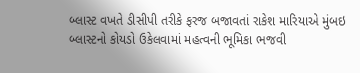બ્લાસ્ટ વખતે ડીસીપી તરીકે ફરજ બજાવતાં રાકેશ મારિયાએ મુંબઇ બ્લાસ્ટનો કોયડો ઉકેલવામાં મહત્વની ભૂમિકા ભજવી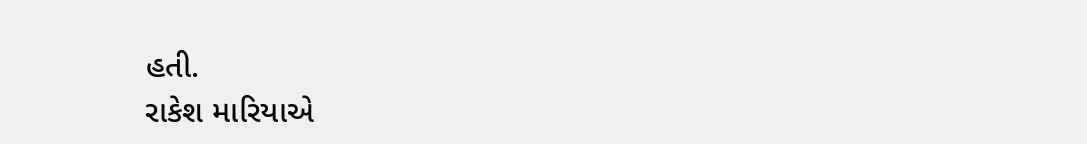હતી.
રાકેશ મારિયાએ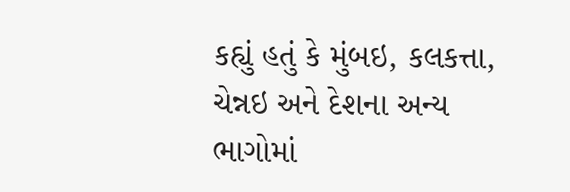કહ્યું હતું કે મુંબઇ, કલકત્તા, ચેન્નઇ અને દેશના અન્ય ભાગોમાં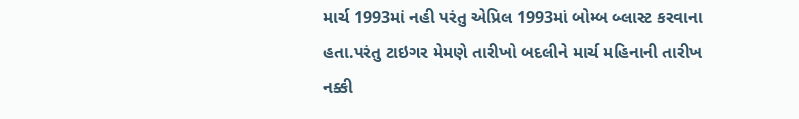માર્ચ 1993માં નહી પરંતુ એપ્રિલ 1993માં બોમ્બ બ્લાસ્ટ કરવાના હતા.પરંતુ ટાઇગર મેમણે તારીખો બદલીને માર્ચ મહિનાની તારીખ નક્કી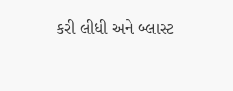કરી લીધી અને બ્લાસ્ટ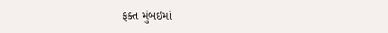ફક્ત મુંબઇમાં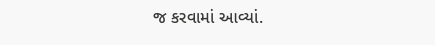જ કરવામાં આવ્યાં.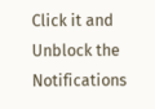Click it and Unblock the Notifications